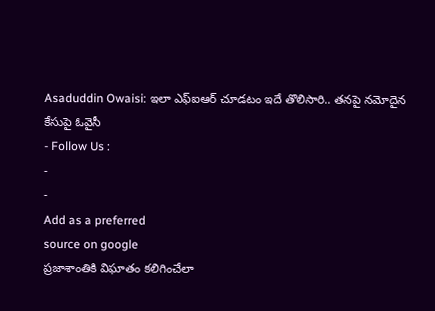Asaduddin Owaisi: ఇలా ఎఫ్ఐఆర్ చూడటం ఇదే తొలిసారి.. తనపై నమోదైన కేసుపై ఓవైసీ
- Follow Us :
-
-
Add as a preferred
source on google
ప్రజాశాంతికి విఘాతం కలిగించేలా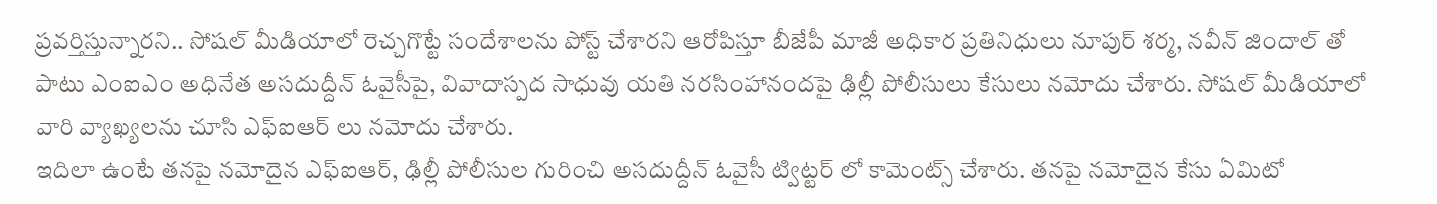ప్రవర్తిస్తున్నారని.. సోషల్ మీడియాలో రెచ్చగొట్టే సందేశాలను పోస్ట్ చేశారని ఆరోపిస్తూ బీజేపీ మాజీ అధికార ప్రతినిధులు నూపుర్ శర్మ, నవీన్ జిందాల్ తో పాటు ఎంఐఎం అధినేత అసదుద్దీన్ ఓవైసీపై, వివాదాస్పద సాధువు యతి నరసింహానందపై ఢిల్లీ పోలీసులు కేసులు నమోదు చేశారు. సోషల్ మీడియాలో వారి వ్యాఖ్యలను చూసి ఎఫ్ఐఆర్ లు నమోదు చేశారు.
ఇదిలా ఉంటే తనపై నమోదైన ఎఫ్ఐఆర్, ఢిల్లీ పోలీసుల గురించి అసదుద్దీన్ ఓవైసీ ట్విట్టర్ లో కామెంట్స్ చేశారు. తనపై నమోదైన కేసు ఏమిటో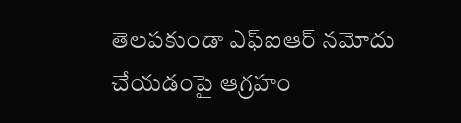తెలపకుండా ఎఫ్ఐఆర్ నమోదు చేయడంపై ఆగ్రహం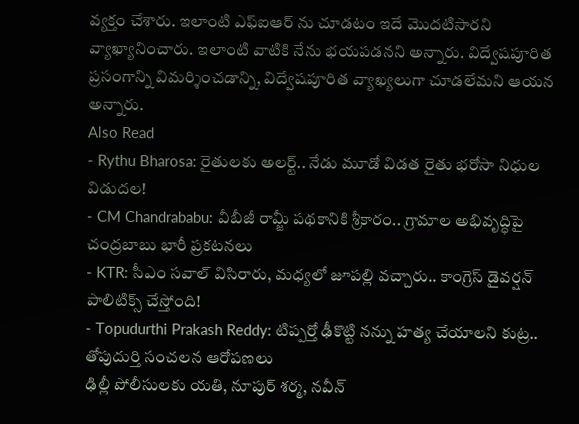వ్యక్తం చేశారు. ఇలాంటి ఎఫ్ఐఆర్ ను చూడటం ఇదే మొదటిసారని వ్యాఖ్యానించారు. ఇలాంటి వాటికి నేను భయపడనని అన్నారు. విద్వేషపూరిత ప్రసంగాన్ని విమర్శించడాన్ని, విద్వేషపూరిత వ్యాఖ్యలుగా చూడలేమని ఆయన అన్నారు.
Also Read
- Rythu Bharosa: రైతులకు అలర్ట్.. నేడు మూడో విడత రైతు భరోసా నిధుల విడుదల!
- CM Chandrababu: వీబీజీ రామ్జీ పథకానికి శ్రీకారం.. గ్రామాల అభివృద్ధిపై చంద్రబాబు భారీ ప్రకటనలు
- KTR: సీఎం సవాల్ విసిరారు, మధ్యలో జూపల్లి వచ్చారు.. కాంగ్రెస్ డైవర్షన్ పాలిటిక్స్ చేస్తోంది!
- Topudurthi Prakash Reddy: టిప్పర్తో ఢీకొట్టి నన్ను హత్య చేయాలని కుట్ర.. తోపుదుర్తి సంచలన ఆరోపణలు
ఢిల్లీ పోలీసులకు యతి, నూపుర్ శర్మ, నవీన్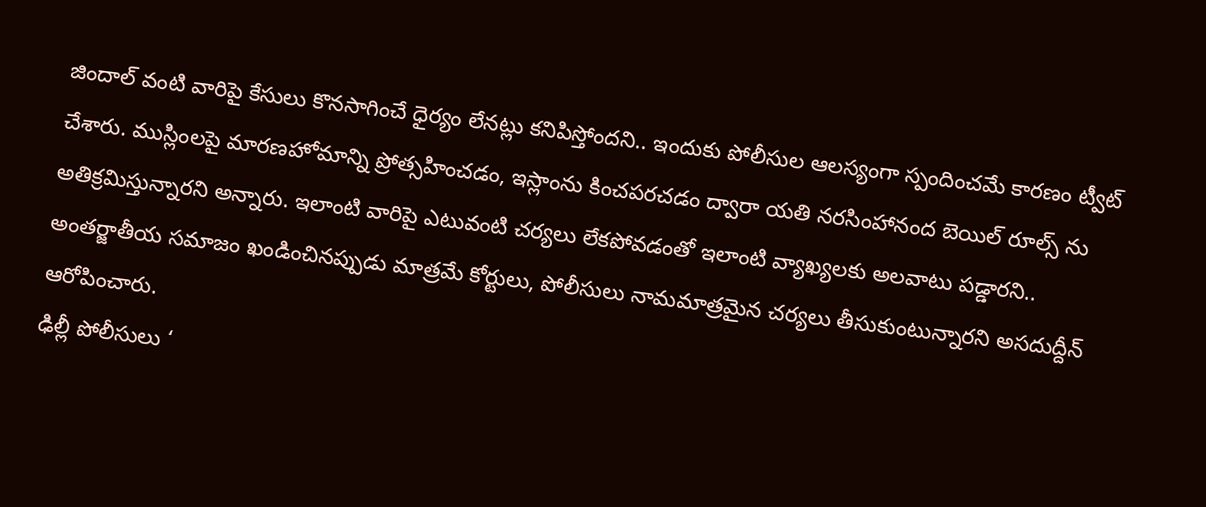జిందాల్ వంటి వారిపై కేసులు కొనసాగించే ధైర్యం లేనట్లు కనిపిస్తోందని.. ఇందుకు పోలీసుల ఆలస్యంగా స్పందించమే కారణం ట్వీట్ చేశారు. ముస్లింలపై మారణహోమాన్ని ప్రోత్సహించడం, ఇస్లాంను కించపరచడం ద్వారా యతి నరసింహానంద బెయిల్ రూల్స్ ను అతిక్రమిస్తున్నారని అన్నారు. ఇలాంటి వారిపై ఎటువంటి చర్యలు లేకపోవడంతో ఇలాంటి వ్యాఖ్యలకు అలవాటు పడ్డారని.. అంతర్జాతీయ సమాజం ఖండించినప్పుడు మాత్రమే కోర్టులు, పోలీసులు నామమాత్రమైన చర్యలు తీసుకుంటున్నారని అసదుద్దీన్ ఆరోపించారు.
ఢిల్లీ పోలీసులు ‘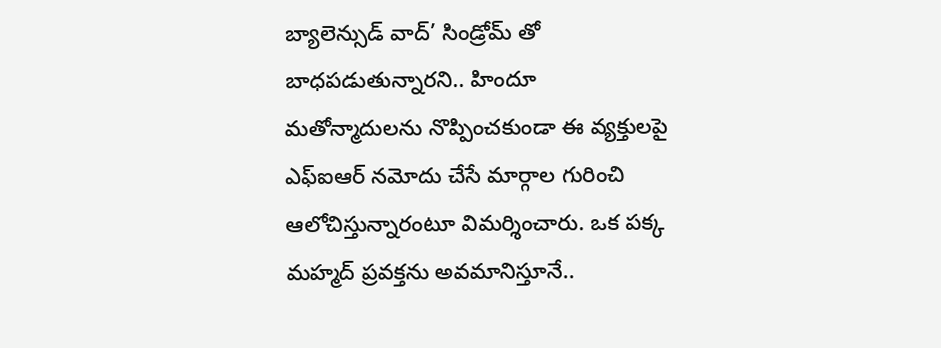బ్యాలెన్సుడ్ వాద్’ సిండ్రోమ్ తో బాధపడుతున్నారని.. హిందూ మతోన్మాదులను నొప్పించకుండా ఈ వ్యక్తులపై ఎఫ్ఐఆర్ నమోదు చేసే మార్గాల గురించి ఆలోచిస్తున్నారంటూ విమర్శించారు. ఒక పక్క మహ్మద్ ప్రవక్తను అవమానిస్తూనే..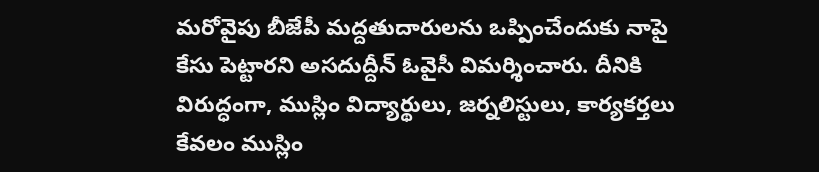మరోవైపు బీజేపీ మద్దతుదారులను ఒప్పించేందుకు నాపై కేసు పెట్టారని అసదుద్దీన్ ఓవైసీ విమర్శించారు. దీనికి విరుద్ధంగా, ముస్లిం విద్యార్థులు, జర్నలిస్టులు, కార్యకర్తలు కేవలం ముస్లిం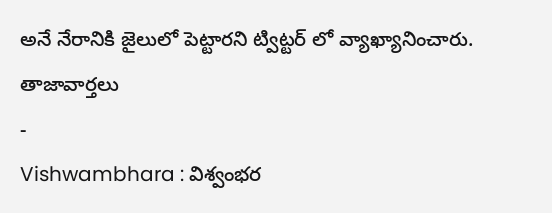అనే నేరానికి జైలులో పెట్టారని ట్విట్టర్ లో వ్యాఖ్యానించారు.
తాజావార్తలు
-
Vishwambhara : విశ్వంభర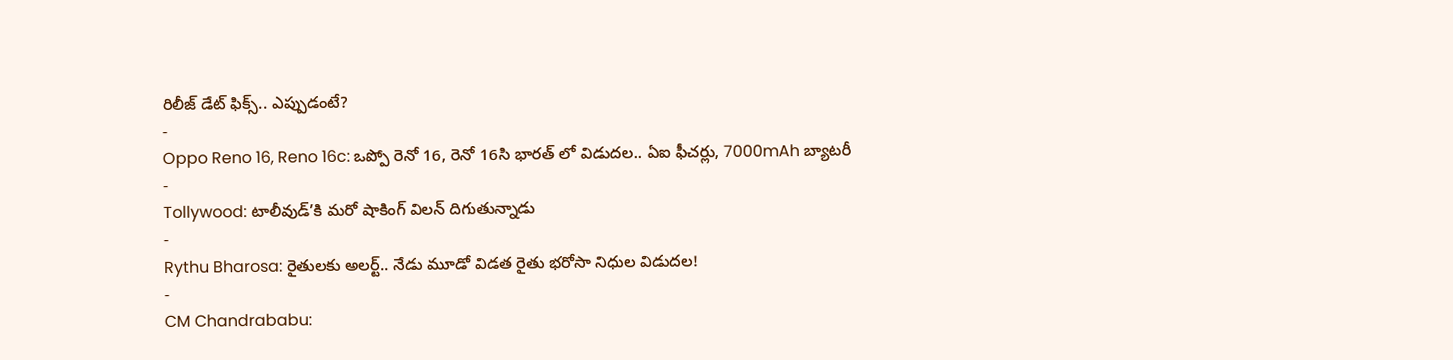రిలీజ్ డేట్ ఫిక్స్.. ఎప్పుడంటే?
-
Oppo Reno 16, Reno 16c: ఒప్పో రెనో 16, రెనో 16సి భారత్ లో విడుదల.. ఏఐ ఫీచర్లు, 7000mAh బ్యాటరీ
-
Tollywood: టాలీవుడ్’కి మరో షాకింగ్ విలన్ దిగుతున్నాడు
-
Rythu Bharosa: రైతులకు అలర్ట్.. నేడు మూడో విడత రైతు భరోసా నిధుల విడుదల!
-
CM Chandrababu: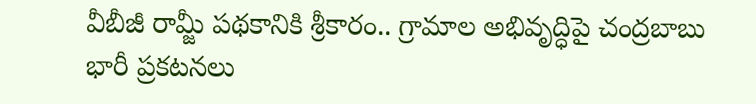వీబీజీ రామ్జీ పథకానికి శ్రీకారం.. గ్రామాల అభివృద్ధిపై చంద్రబాబు భారీ ప్రకటనలు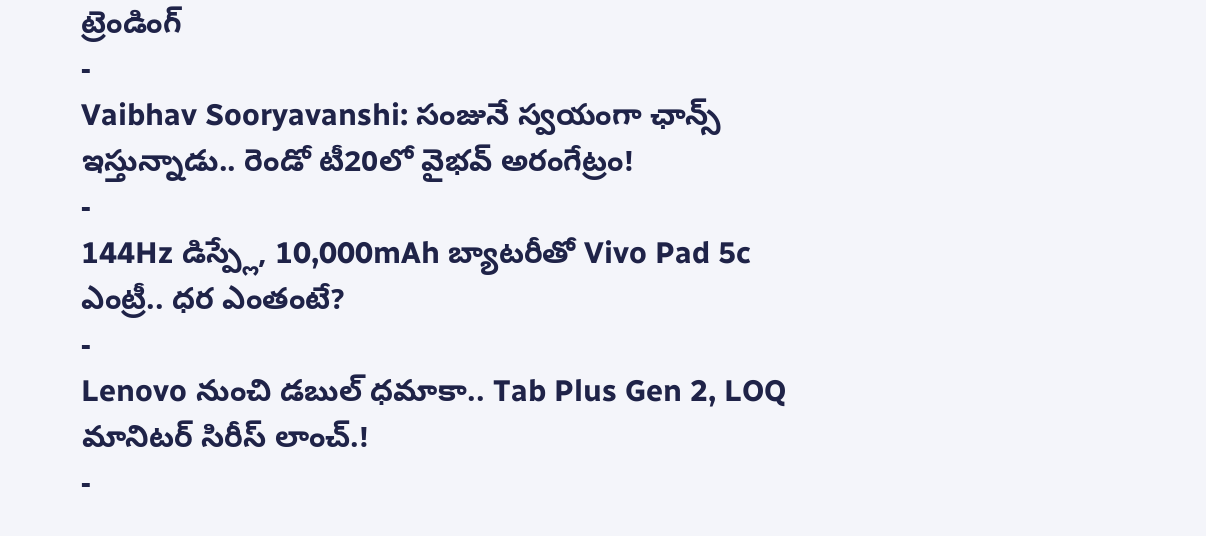ట్రెండింగ్
-
Vaibhav Sooryavanshi: సంజునే స్వయంగా ఛాన్స్ ఇస్తున్నాడు.. రెండో టీ20లో వైభవ్ అరంగేట్రం!
-
144Hz డిస్ప్లే, 10,000mAh బ్యాటరీతో Vivo Pad 5c ఎంట్రీ.. ధర ఎంతంటే?
-
Lenovo నుంచి డబుల్ ధమాకా.. Tab Plus Gen 2, LOQ మానిటర్ సిరీస్ లాంచ్.!
-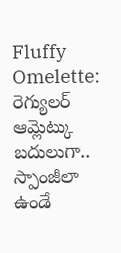Fluffy Omelette: రెగ్యులర్ ఆమ్లెట్కు బదులుగా.. స్పాంజీలా ఉండే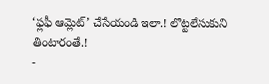‘ఫ్లఫీ ఆమ్లెట్’ చేసేయండి ఇలా.! లొట్టలేసుకుని తింటారంతే.!
-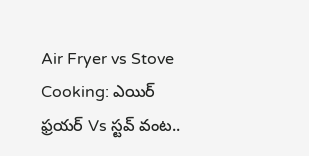Air Fryer vs Stove Cooking: ఎయిర్ ఫ్రయర్ Vs స్టవ్ వంట..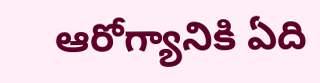ఆరోగ్యానికి ఏది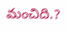మంచిది.?